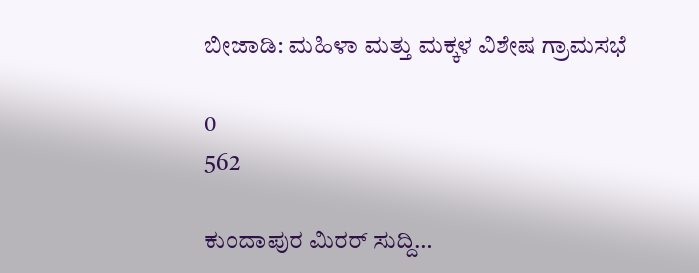ಬೀಜಾಡಿ: ಮಹಿಳಾ ಮತ್ತು ಮಕ್ಕಳ ವಿಶೇಷ ಗ್ರಾಮಸಭೆ

0
562

ಕುಂದಾಪುರ ಮಿರರ್ ಸುದ್ದಿ…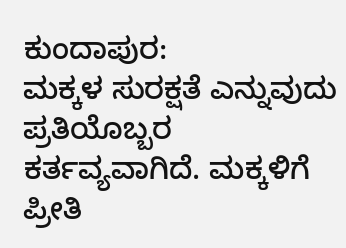ಕುಂದಾಪುರ:
ಮಕ್ಕಳ ಸುರಕ್ಷತೆ ಎನ್ನುವುದು ಪ್ರತಿಯೊಬ್ಬರ ಕರ್ತವ್ಯವಾಗಿದೆ. ಮಕ್ಕಳಿಗೆ ಪ್ರೀತಿ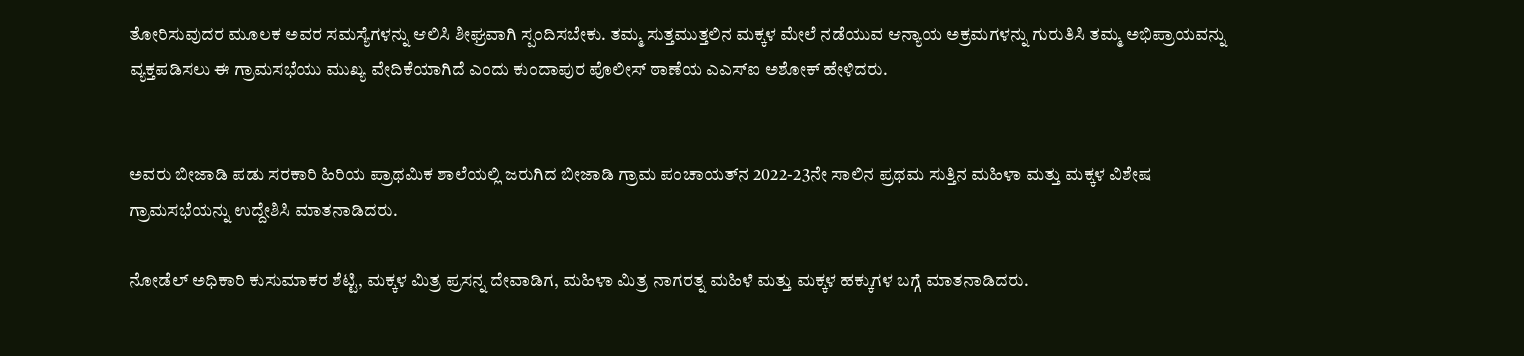ತೋರಿಸುವುದರ ಮೂಲಕ ಅವರ ಸಮಸ್ಯೆಗಳನ್ನು ಆಲಿಸಿ ಶೀಘ್ರವಾಗಿ ಸ್ಪಂದಿಸಬೇಕು. ತಮ್ಮ ಸುತ್ತಮುತ್ತಲಿನ ಮಕ್ಕಳ ಮೇಲೆ ನಡೆಯುವ ಆನ್ಯಾಯ ಅಕ್ರಮಗಳನ್ನು ಗುರುತಿಸಿ ತಮ್ಮ ಅಭಿಪ್ರಾಯವನ್ನು ವ್ಯಕ್ತಪಡಿಸಲು ಈ ಗ್ರಾಮಸಭೆಯು ಮುಖ್ಯ ವೇದಿಕೆಯಾಗಿದೆ ಎಂದು ಕುಂದಾಪುರ ಪೊಲೀಸ್ ಠಾಣೆಯ ಎಎಸ್‍ಐ ಅಶೋಕ್ ಹೇಳಿದರು.


ಅವರು ಬೀಜಾಡಿ ಪಡು ಸರಕಾರಿ ಹಿರಿಯ ಪ್ರಾಥಮಿಕ ಶಾಲೆಯಲ್ಲಿ ಜರುಗಿದ ಬೀಜಾಡಿ ಗ್ರಾಮ ಪಂಚಾಯತ್‍ನ 2022-23ನೇ ಸಾಲಿನ ಪ್ರಥಮ ಸುತ್ತಿನ ಮಹಿಳಾ ಮತ್ತು ಮಕ್ಕಳ ವಿಶೇಷ ಗ್ರಾಮಸಭೆಯನ್ನು ಉದ್ದೇಶಿಸಿ ಮಾತನಾಡಿದರು.

ನೋಡೆಲ್ ಅಧಿಕಾರಿ ಕುಸುಮಾಕರ ಶೆಟ್ಟಿ, ಮಕ್ಕಳ ಮಿತ್ರ ಪ್ರಸನ್ನ ದೇವಾಡಿಗ, ಮಹಿಳಾ ಮಿತ್ರ ನಾಗರತ್ನ ಮಹಿಳೆ ಮತ್ತು ಮಕ್ಕಳ ಹಕ್ಕುಗಳ ಬಗ್ಗೆ ಮಾತನಾಡಿದರು.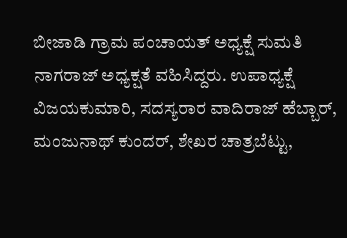ಬೀಜಾಡಿ ಗ್ರಾಮ ಪಂಚಾಯತ್ ಅಧ್ಯಕ್ಷೆ ಸುಮತಿ ನಾಗರಾಜ್ ಅಧ್ಯಕ್ಷತೆ ವಹಿಸಿದ್ದರು. ಉಪಾಧ್ಯಕ್ಷೆ ವಿಜಯಕುಮಾರಿ, ಸದಸ್ಯರಾರ ವಾದಿರಾಜ್ ಹೆಬ್ಬಾರ್, ಮಂಜುನಾಥ್ ಕುಂದರ್, ಶೇಖರ ಚಾತ್ರಬೆಟ್ಟು,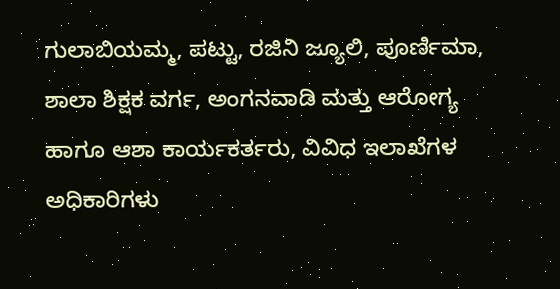ಗುಲಾಬಿಯಮ್ಮ, ಪಟ್ಟು, ರಜಿನಿ ಜ್ಯೂಲಿ, ಪೂರ್ಣಿಮಾ, ಶಾಲಾ ಶಿಕ್ಷಕ ವರ್ಗ, ಅಂಗನವಾಡಿ ಮತ್ತು ಆರೋಗ್ಯ ಹಾಗೂ ಆಶಾ ಕಾರ್ಯಕರ್ತರು, ವಿವಿಧ ಇಲಾಖೆಗಳ ಅಧಿಕಾರಿಗಳು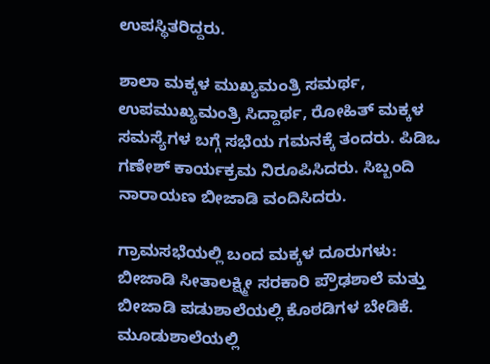ಉಪಸ್ಥಿತರಿದ್ದರು.

ಶಾಲಾ ಮಕ್ಕಳ ಮುಖ್ಯಮಂತ್ರಿ ಸಮರ್ಥ, ಉಪಮುಖ್ಯಮಂತ್ರಿ ಸಿದ್ದಾರ್ಥ, ರೋಹಿತ್ ಮಕ್ಕಳ ಸಮಸ್ಯೆಗಳ ಬಗ್ಗೆ ಸಭೆಯ ಗಮನಕ್ಕೆ ತಂದರು. ಪಿಡಿಒ ಗಣೇಶ್ ಕಾರ್ಯಕ್ರಮ ನಿರೂಪಿಸಿದರು. ಸಿಬ್ಬಂದಿ ನಾರಾಯಣ ಬೀಜಾಡಿ ವಂದಿಸಿದರು.

ಗ್ರಾಮಸಭೆಯಲ್ಲಿ ಬಂದ ಮಕ್ಕಳ ದೂರುಗಳು:
ಬೀಜಾಡಿ ಸೀತಾಲಕ್ಷ್ಮೀ ಸರಕಾರಿ ಪ್ರೌಢಶಾಲೆ ಮತ್ತು ಬೀಜಾಡಿ ಪಡುಶಾಲೆಯಲ್ಲಿ ಕೊಠಡಿಗಳ ಬೇಡಿಕೆ.
ಮೂಡುಶಾಲೆಯಲ್ಲಿ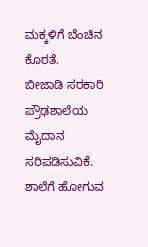ಮಕ್ಕಳಿಗೆ ಬೆಂಚಿನ ಕೊರತೆ.
ಬೀಜಾಡಿ ಸರಕಾರಿ ಪ್ರೌಢಶಾಲೆಯ ಮೈದಾನ ಸರಿಪಡಿಸುವಿಕೆ.
ಶಾಲೆಗೆ ಹೋಗುವ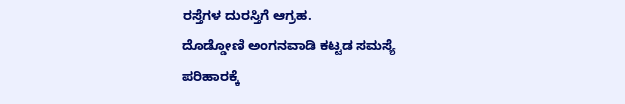ರಸ್ತೆಗಳ ದುರಸ್ತಿಗೆ ಆಗ್ರಹ.
ದೊಡ್ಡೋಣಿ ಅಂಗನವಾಡಿ ಕಟ್ಟಡ ಸಮಸ್ಯೆ ಪರಿಹಾರಕ್ಕೆ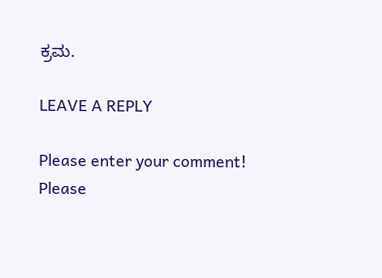ಕ್ರಮ.

LEAVE A REPLY

Please enter your comment!
Please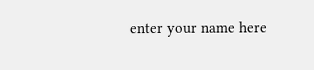enter your name here